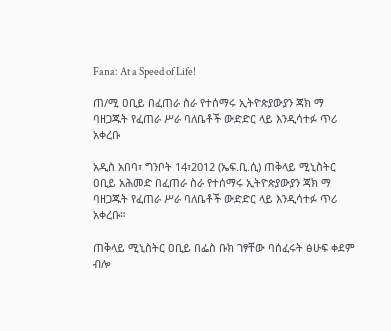Fana: At a Speed of Life!

ጠ/ሚ ዐቢይ በፈጠራ ስራ የተሰማሩ ኢትዮጵያውያን ጃክ ማ ባዘጋጁት የፈጠራ ሥራ ባለቤቶች ውድድር ላይ እንዲሳተፉ ጥሪ አቀረቡ

አዲስ አበባ፣ ግንቦት 14፣2012 (ኤፍ.ቢ.ሲ) ጠቅላይ ሚኒስትር ዐቢይ አሕመድ በፈጠራ ስራ የተሰማሩ ኢትዮጵያውያን ጃክ ማ ባዘጋጁት የፈጠራ ሥራ ባለቤቶች ውድድር ላይ እንዲሳተፉ ጥሪ አቀረቡ።

ጠቅላይ ሚኒስትር ዐቢይ በፌስ ቡክ ገፃቸው ባሰፈሩት ፅሁፍ ቀደም ብሎ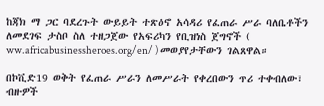ከጃክ ማ ጋር ባደረጉት ውይይት ተጽዕኖ አሳዳሪ የፈጠራ ሥራ ባለቤቶችን ለመደገፍ ታስቦ ስለ ተዘጋጀው የአፍሪካን የቢዝነስ ጀግኖች ( ww.africabusinessheroes.org/en/ ) መወያየታቸውን ገልጸዋል።

በኮቪድ19 ወቅት የፈጠራ ሥራን ለመሥራት የቀረበውን ጥሪ ተቀብለው፣ ብዙዎች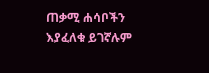ጠቃሚ ሐሳቦችን እያፈለቁ ይገኛሉም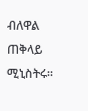ብለዋል ጠቅላይ ሚኒስትሩ።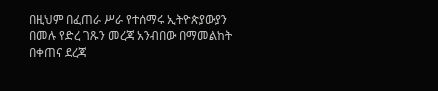በዚህም በፈጠራ ሥራ የተሰማሩ ኢትዮጵያውያን በመሉ የድረ ገጹን መረጃ አንብበው በማመልከት በቀጠና ደረጃ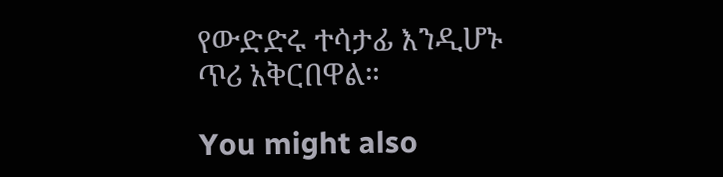የውድድሩ ተሳታፊ እንዲሆኑ ጥሪ አቅርበዋል።

You might also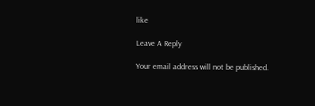like

Leave A Reply

Your email address will not be published.